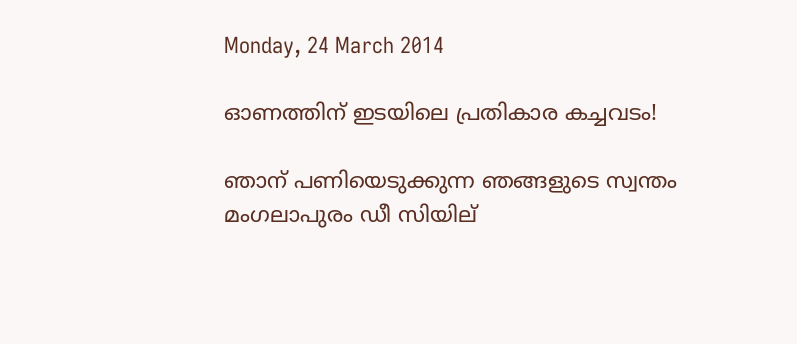Monday, 24 March 2014

ഓണത്തിന് ഇടയിലെ പ്രതികാര കച്ചവടം!

ഞാന് പണിയെടുക്കുന്ന ഞങ്ങളുടെ സ്വന്തം മംഗലാപുരം ഡീ സിയില്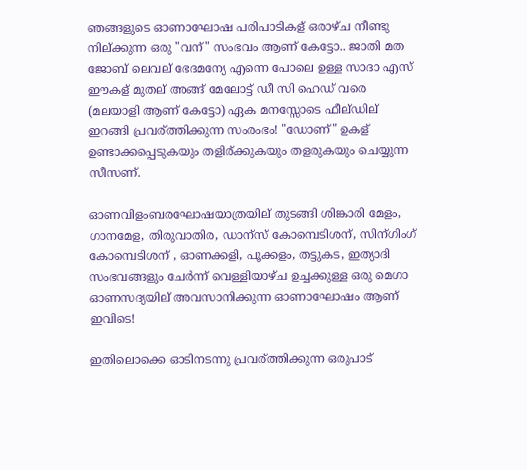ഞങ്ങളുടെ ഓണാഘോഷ പരിപാടികള് ഒരാഴ്ച നീണ്ടു നില്ക്കുന്ന ഒരു "വന്" സംഭവം ആണ് കേട്ടോ.. ജാതി മത ജോബ് ലെവല് ഭേദമന്യേ എന്നെ പോലെ ഉള്ള സാദാ എസ് ഈകള് മുതല് അങ്ങ് മേലോട്ട് ഡീ സി ഹെഡ് വരെ (മലയാളി ആണ് കേട്ടോ) ഏക മനസ്സോടെ ഫീല്ഡില് ഇറങ്ങി പ്രവര്ത്തിക്കുന്ന സംരംഭം! "ഡോണ്" ഉകള് ഉണ്ടാക്കപ്പെടുകയും തളിര്ക്കുകയും തളരുകയും ചെയ്യുന്ന സീസണ്.

ഓണവിളംബരഘോഷയാത്രയില് തുടങ്ങി ശിങ്കാരി മേളം, ഗാനമേള, തിരുവാതിര, ഡാന്സ് കോമ്പെടിശന്, സിന്ഗിംഗ് കോമ്പെടിശന് , ഓണക്കളി, പൂക്കളം, തട്ടുകട, ഇത്യാദി സംഭവങ്ങളും ചേര്‍ന്ന് വെള്ളിയാഴ്ച ഉച്ചക്കുള്ള ഒരു മെഗാ ഓണസദ്യയില് അവസാനിക്കുന്ന ഓണാഘോഷം ആണ് ഇവിടെ!

ഇതിലൊക്കെ ഓടിനടന്നു പ്രവര്ത്തിക്കുന്ന ഒരുപാട്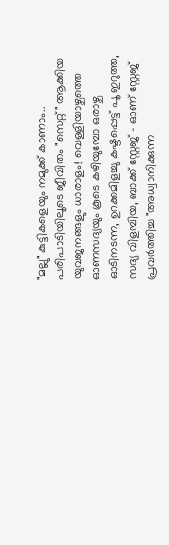"മല്ലു" കുട്ടികളെയും നമുക്ക് കാണാം.. പരിപാടിയിലൂടെ ജീവിതം "സെറ്റ്" ആക്കിയ യുവജനങ്ങളും ധാരാളം! വെള്ളിയാഴ്ചത്തെ ഓണസദ്യയും കൂടെ കഴിയുമ്പോ ഒരാഴ്ച ഓടിനടന്ന, ഉറക്കമിളച്ചു കഷ്ടപ്പെട്ട് പൂ ഇറുത്ത, സദ്യ വിളമ്പിയ, ബാക്ക് സ്റ്റേജ് - ഓണ് സ്റ്റേജ് പ്രവര്‍ത്തിച്ച "അധ്വാനിക്കുന്ന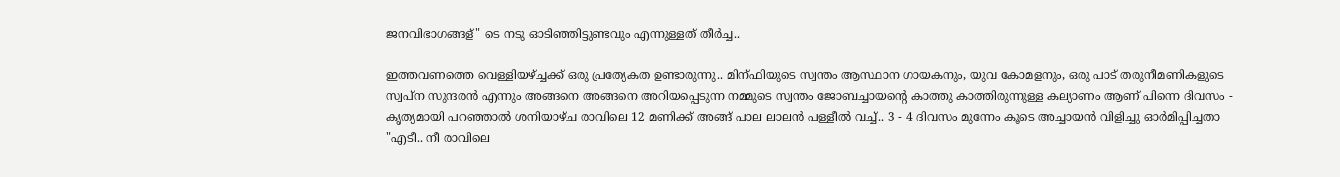ജനവിഭാഗങ്ങള്" ടെ നടു ഓടിഞ്ഞിട്ടുണ്ടവും എന്നുള്ളത് തീര്‍ച്ച..

ഇത്തവണത്തെ വെള്ളിയഴ്ച്ചക്ക് ഒരു പ്രത്യേകത ഉണ്ടാരുന്നു.. മിന്ഫിയുടെ സ്വന്തം ആസ്ഥാന ഗായകനും, യുവ കോമളനും, ഒരു പാട് തരുനീമണികളുടെ സ്വപ്ന സുന്ദരന്‍ എന്നും അങ്ങനെ അങ്ങനെ അറിയപ്പെടുന്ന നമ്മുടെ സ്വന്തം ജോബച്ചായന്റെ കാത്തു കാത്തിരുന്നുള്ള കല്യാണം ആണ് പിന്നെ ദിവസം - കൃത്യമായി പറഞ്ഞാല്‍ ശനിയാഴ്ച രാവിലെ 12 മണിക്ക് അങ്ങ് പാല ലാലന്‍ പള്ളീല്‍ വച്ച്.. 3 - 4 ദിവസം മുന്നേം കൂടെ അച്ചായന്‍ വിളിച്ചു ഓര്‍മിപ്പിച്ചതാ "എടീ.. നീ രാവിലെ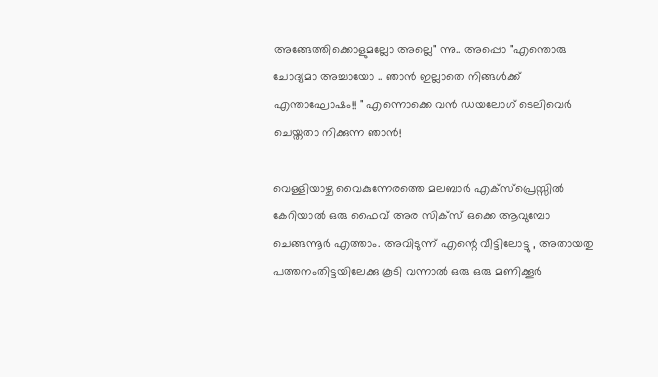അങ്ങേത്തിക്കൊളുമല്ലോ അല്ലെ" ന്നു.. അപ്പൊ "എന്തൊരു ചോദ്യമാ അച്ചായോ .. ഞാന്‍ ഇല്ലാതെ നിങ്ങള്‍ക്ക്‌ എന്താഘോഷം!! " എന്നൊക്കെ വന്‍ ഡയലോഗ് ടെലിവെര്‍ ചെയ്തതാ നിക്കുന്ന ഞാന്‍!

വെള്ളിയാഴ്ച വൈകുന്നേരത്തെ മലബാര്‍ എക്സ്പ്രെസ്സില്‍ കേറിയാല്‍ ഒരു ഫൈവ് അര സിക്സ് ഒക്കെ ആവുമ്പോ ചെങ്ങന്നൂര്‍ എത്താം. അവിടുന്ന് എന്റെ വീട്ടിലോട്ടു , അതായതു പത്തനംതിട്ടയിലേക്കു കൂടി വന്നാല്‍ ഒരു ഒരു മണിക്കൂര്‍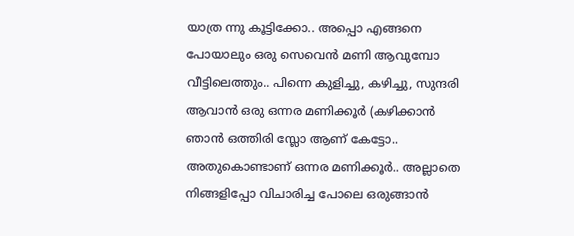യാത്ര ന്നു കൂട്ടിക്കോ.. അപ്പൊ എങ്ങനെ പോയാലും ഒരു സെവെന്‍ മണി ആവുമ്പോ വീട്ടിലെത്തും.. പിന്നെ കുളിച്ചു, കഴിച്ചു, സുന്ദരി ആവാന്‍ ഒരു ഒന്നര മണിക്കൂര്‍ (കഴിക്കാന്‍ ഞാന്‍ ഒത്തിരി സ്ലോ ആണ് കേട്ടോ.. അതുകൊണ്ടാണ്‌ ഒന്നര മണിക്കൂര്‍.. അല്ലാതെ നിങ്ങളിപ്പോ വിചാരിച്ച പോലെ ഒരുങ്ങാന്‍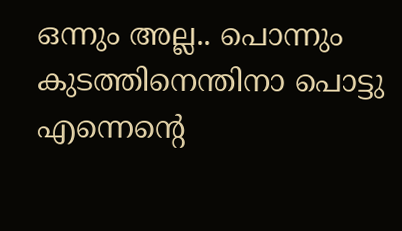ഒന്നും അല്ല.. പൊന്നും കുടത്തിനെന്തിനാ പൊട്ടു എന്നെന്റെ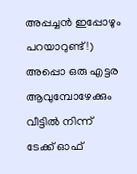അപ്പച്ചന്‍ ഇപ്പോഴും പറയാറുണ്ട്!) അപ്പൊ ഒരു എട്ടര ആവുമ്പോഴേക്കും വീട്ടില്‍ നിന്ന് ടേക്ക് ഓഫ്‌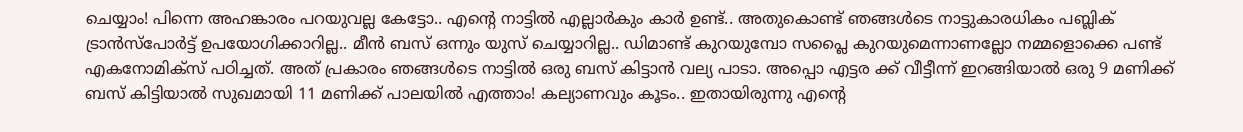ചെയ്യാം! പിന്നെ അഹങ്കാരം പറയുവല്ല കേട്ടോ.. എന്റെ നാട്ടില്‍ എല്ലാര്‍കും കാര്‍ ഉണ്ട്.. അതുകൊണ്ട് ഞങ്ങള്‍ടെ നാട്ടുകാരധികം പബ്ലിക്‌ ട്രാന്‍സ്പോര്‍ട്ട് ഉപയോഗിക്കാറില്ല.. മീന്‍ ബസ്‌ ഒന്നും യുസ്‌ ചെയ്യാറില്ല.. ഡിമാണ്ട് കുറയുമ്പോ സപ്ലൈ കുറയുമെന്നാണല്ലോ നമ്മളൊക്കെ പണ്ട് എകനോമിക്സ് പഠിച്ചത്. അത് പ്രകാരം ഞങ്ങള്‍ടെ നാട്ടില്‍ ഒരു ബസ്‌ കിട്ടാന്‍ വല്യ പാടാ. അപ്പൊ എട്ടര ക്ക് വീട്ടീന്ന് ഇറങ്ങിയാല്‍ ഒരു 9 മണിക്ക് ബസ്‌ കിട്ടിയാല്‍ സുഖമായി 11 മണിക്ക് പാലയില്‍ എത്താം! കല്യാണവും കൂടം.. ഇതായിരുന്നു എന്റെ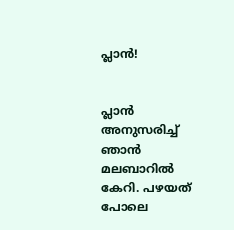പ്ലാന്‍!


പ്ലാന്‍ അനുസരിച്ച് ഞാന്‍ മലബാറില്‍ കേറി. പഴയത് പോലെ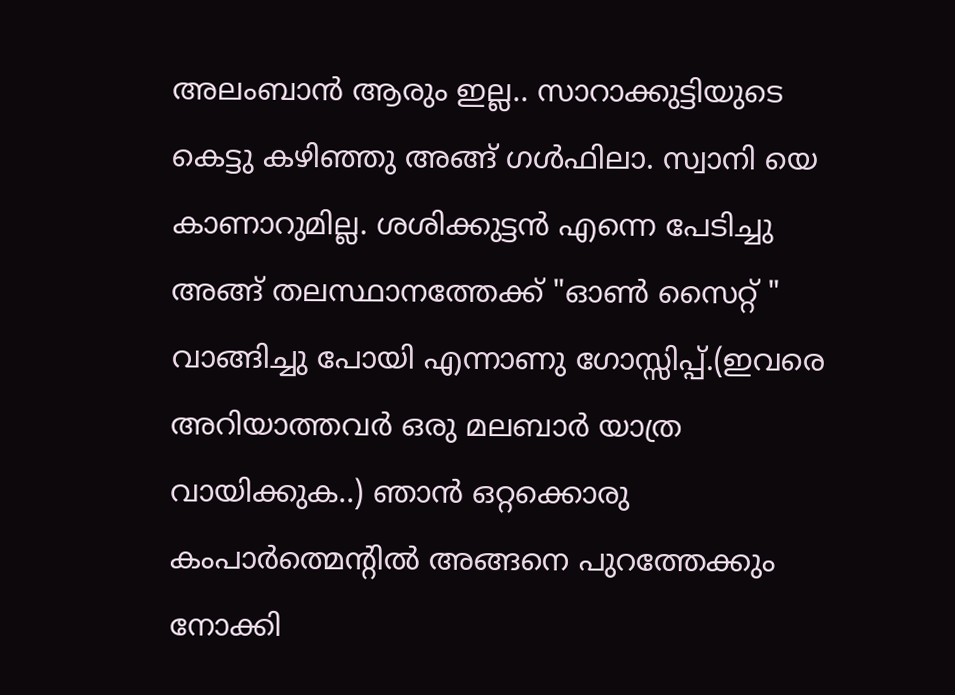അലംബാന്‍ ആരും ഇല്ല.. സാറാക്കുട്ടിയുടെ കെട്ടു കഴിഞ്ഞു അങ്ങ് ഗള്‍ഫിലാ. സ്വാനി യെ കാണാറുമില്ല. ശശിക്കുട്ടന്‍ എന്നെ പേടിച്ചു അങ്ങ് തലസ്ഥാനത്തേക്ക് "ഓണ്‍ സൈറ്റ് " വാങ്ങിച്ചു പോയി എന്നാണു ഗോസ്സിപ്പ്.(ഇവരെ അറിയാത്തവര്‍ ഒരു മലബാര്‍ യാത്ര വായിക്കുക..) ഞാന്‍ ഒറ്റക്കൊരു കംപാര്‍ത്മെന്റില്‍ അങ്ങനെ പുറത്തേക്കും നോക്കി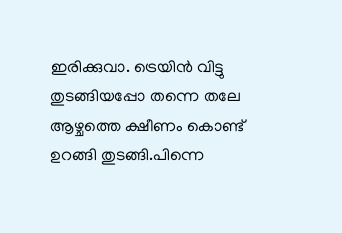ഇരിക്കുവാ. ട്രെയിന്‍ വിട്ടു തുടങ്ങിയപ്പോ തന്നെ തലേ ആഴ്ചത്തെ ക്ഷീണം കൊണ്ട് ഉറങ്ങി തുടങ്ങി.പിന്നെ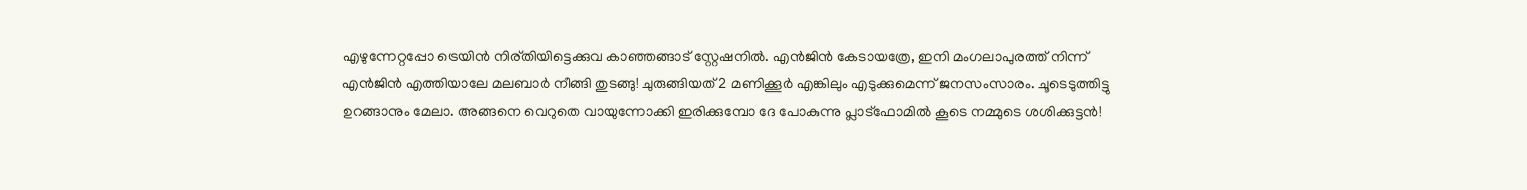എഴുന്നേറ്റപ്പോ ട്രെയിന്‍ നിര്തിയിട്ടെക്കുവ കാഞ്ഞങ്ങാട് സ്റ്റേഷനില്‍. എന്‍ജിന്‍ കേടായത്രേ, ഇനി മംഗലാപുരത്ത് നിന്ന് എന്‍ജിന്‍ എത്തിയാലേ മലബാര്‍ നീങ്ങി തുടങ്ങു! ചുരുങ്ങിയത് 2 മണിക്കൂര്‍ എങ്കിലും എടുക്കുമെന്ന് ജനസംസാരം. ചൂടെടുത്തിട്ടു ഉറങ്ങാനും മേലാ. അങ്ങനെ വെറുതെ വായുന്നോക്കി ഇരിക്കുമ്പോ ദേ പോകുന്നു പ്ലാട്ഫോമില്‍ കൂടെ നമ്മുടെ ശശിക്കുട്ടന്‍!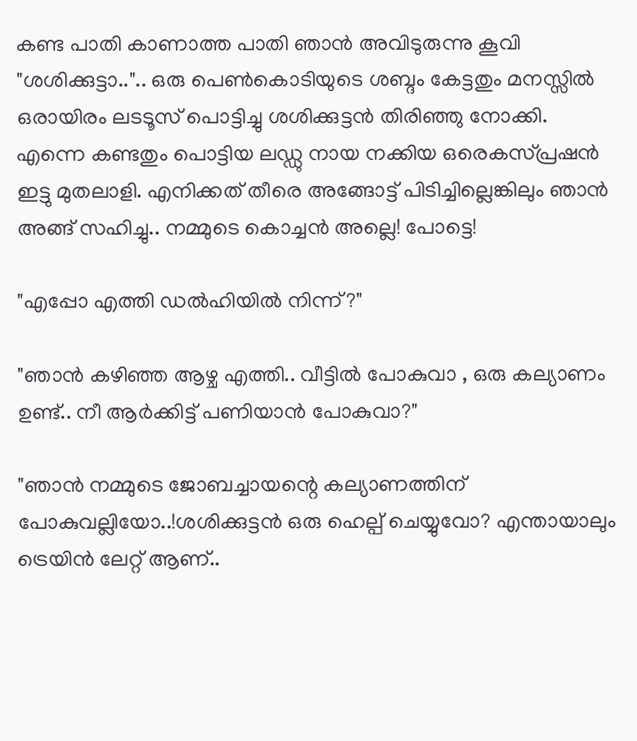കണ്ട പാതി കാണാത്ത പാതി ഞാന്‍ അവിടുരുന്നു കൂവി "ശശിക്കുട്ടാ..".. ഒരു പെണ്‍കൊടിയുടെ ശബ്ദം കേട്ടതും മനസ്സില്‍ ഒരായിരം ലടടൂസ് പൊട്ടിച്ചു ശശിക്കുട്ടന്‍ തിരിഞ്ഞു നോക്കി. എന്നെ കണ്ടതും പൊട്ടിയ ലഡ്ഡു നായ നക്കിയ ഒരെകസ്പ്രഷന്‍ ഇട്ടു മുതലാളി. എനിക്കത് തീരെ അങ്ങോട്ട്‌ പിടിച്ചില്ലെങ്കിലും ഞാന്‍ അങ്ങ് സഹിച്ചു.. നമ്മുടെ കൊച്ചന്‍ അല്ലെ! പോട്ടെ!

"എപ്പോ എത്തി ഡല്‍ഹിയില്‍ നിന്ന്?"

"ഞാന്‍ കഴിഞ്ഞ ആഴ്ച എത്തി.. വീട്ടില്‍ പോകുവാ , ഒരു കല്യാണം ഉണ്ട്.. നീ ആര്‍ക്കിട്ട് പണിയാന്‍ പോകുവാ?"

"ഞാന്‍ നമ്മുടെ ജോബച്ചായന്റെ കല്യാണത്തിന് പോകുവല്ലിയോ..!ശശിക്കുട്ടന്‍ ഒരു ഹെല്പ് ചെയ്യുവോ? എന്തായാലും ട്രെയിന്‍ ലേറ്റ് ആണ്..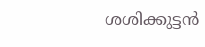ശശിക്കുട്ടന്‍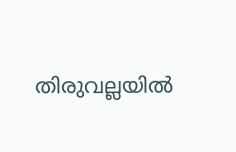തിരുവല്ലയില്‍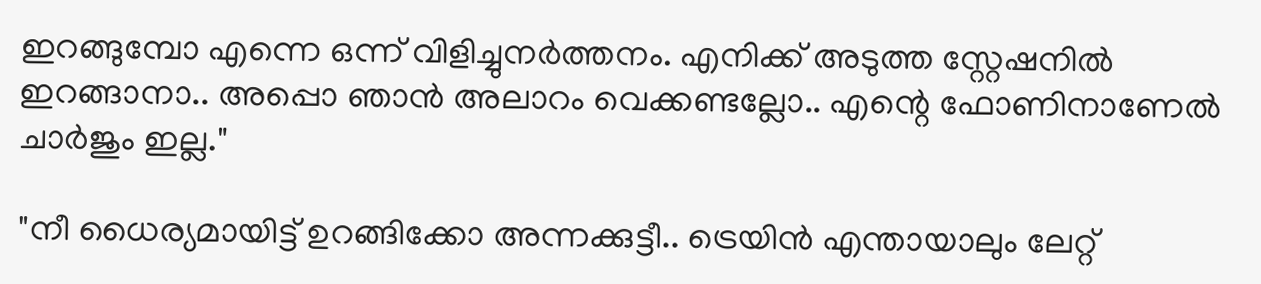ഇറങ്ങുമ്പോ എന്നെ ഒന്ന് വിളിച്ചുനര്‍ത്തനം. എനിക്ക് അടുത്ത സ്റ്റേഷനില്‍ ഇറങ്ങാനാ.. അപ്പൊ ഞാന്‍ അലാറം വെക്കണ്ടല്ലോ.. എന്റെ ഫോണിനാണേല്‍ ചാര്‍ജും ഇല്ല."

"നീ ധൈര്യമായിട്ട് ഉറങ്ങിക്കോ അന്നക്കുട്ടീ.. ട്രെയിന്‍ എന്തായാലും ലേറ്റ്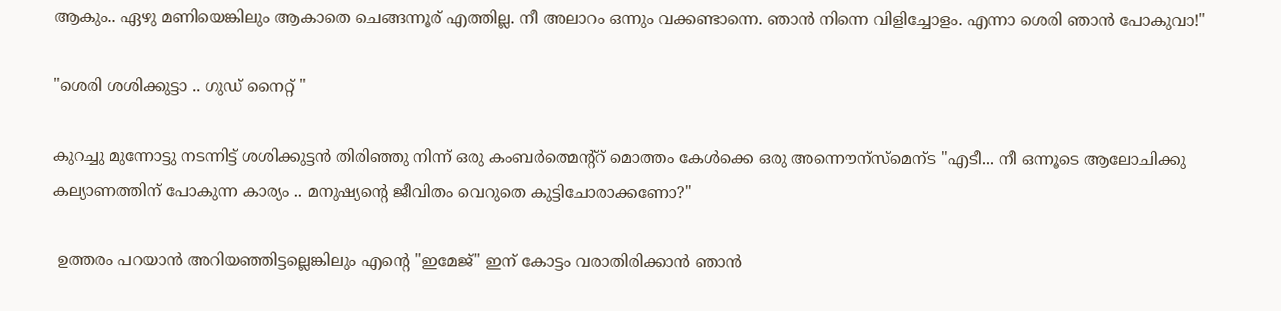ആകും.. ഏഴു മണിയെങ്കിലും ആകാതെ ചെങ്ങന്നൂര് എത്തില്ല. നീ അലാറം ഒന്നും വക്കണ്ടാന്നെ. ഞാന്‍ നിന്നെ വിളിച്ചോളം. എന്നാ ശെരി ഞാന്‍ പോകുവാ!"

"ശെരി ശശിക്കുട്ടാ .. ഗുഡ് നൈറ്റ്‌ "

കുറച്ചു മുന്നോട്ടു നടന്നിട്ട് ശശിക്കുട്ടന്‍ തിരിഞ്ഞു നിന്ന് ഒരു കംബര്‍ത്മെന്റ്റ് മൊത്തം കേള്‍ക്കെ ഒരു അന്നൌന്സ്മെന്ട "എടീ... നീ ഒന്നൂടെ ആലോചിക്കു കല്യാണത്തിന് പോകുന്ന കാര്യം .. മനുഷ്യന്റെ ജീവിതം വെറുതെ കുട്ടിചോരാക്കണോ?"

 ഉത്തരം പറയാന്‍ അറിയഞ്ഞിട്ടല്ലെങ്കിലും എന്റെ "ഇമേജ്" ഇന് കോട്ടം വരാതിരിക്കാന്‍ ഞാന്‍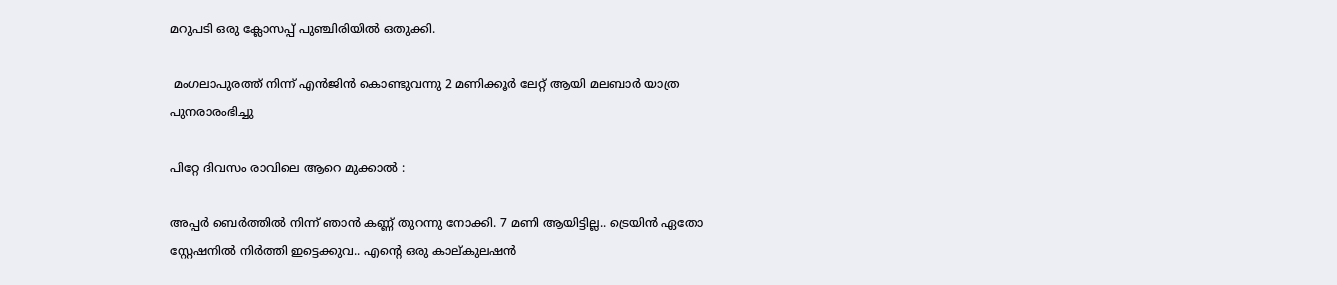മറുപടി ഒരു ക്ലോസപ്പ് പുഞ്ചിരിയില്‍ ഒതുക്കി.

 മംഗലാപുരത്ത് നിന്ന് എന്‍ജിന്‍ കൊണ്ടുവന്നു 2 മണിക്കൂര്‍ ലേറ്റ് ആയി മലബാര്‍ യാത്ര പുനരാരംഭിച്ചു

പിറ്റേ ദിവസം രാവിലെ ആറെ മുക്കാല്‍ :

അപ്പര്‍ ബെര്‍ത്തില്‍ നിന്ന് ഞാന്‍ കണ്ണ് തുറന്നു നോക്കി. 7 മണി ആയിട്ടില്ല.. ട്രെയിന്‍ ഏതോ സ്റ്റേഷനില്‍ നിര്‍ത്തി ഇട്ടെക്കുവ.. എന്റെ ഒരു കാല്കുലഷന്‍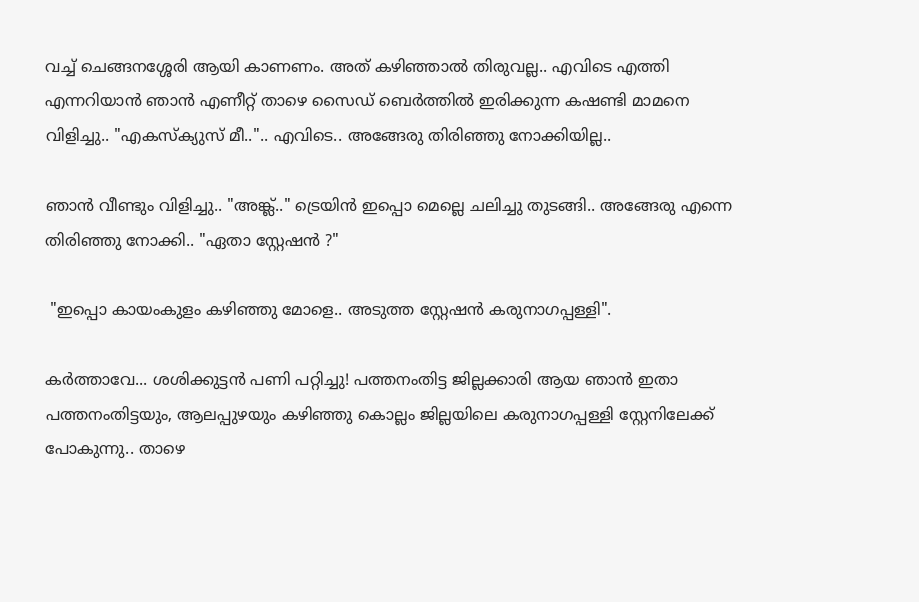വച്ച് ചെങ്ങനശ്ശേരി ആയി കാണണം. അത് കഴിഞ്ഞാല്‍ തിരുവല്ല.. എവിടെ എത്തി എന്നറിയാന്‍ ഞാന്‍ എണീറ്റ്‌ താഴെ സൈഡ് ബെര്‍ത്തില്‍ ഇരിക്കുന്ന കഷണ്ടി മാമനെ വിളിച്ചു.. "എകസ്ക്യുസ് മീ..".. എവിടെ.. അങ്ങേരു തിരിഞ്ഞു നോക്കിയില്ല..

ഞാന്‍ വീണ്ടും വിളിച്ചു.. "അങ്ക്ല്.." ട്രെയിന്‍ ഇപ്പൊ മെല്ലെ ചലിച്ചു തുടങ്ങി.. അങ്ങേരു എന്നെ തിരിഞ്ഞു നോക്കി.. "ഏതാ സ്റ്റേഷന്‍ ?"

 "ഇപ്പൊ കായംകുളം കഴിഞ്ഞു മോളെ.. അടുത്ത സ്റ്റേഷന്‍ കരുനാഗപ്പള്ളി".

കര്‍ത്താവേ... ശശിക്കുട്ടന്‍ പണി പറ്റിച്ചു! പത്തനംതിട്ട ജില്ലക്കാരി ആയ ഞാന്‍ ഇതാ പത്തനംതിട്ടയും, ആലപ്പുഴയും കഴിഞ്ഞു കൊല്ലം ജില്ലയിലെ കരുനാഗപ്പള്ളി സ്റ്റേനിലേക്ക് പോകുന്നു.. താഴെ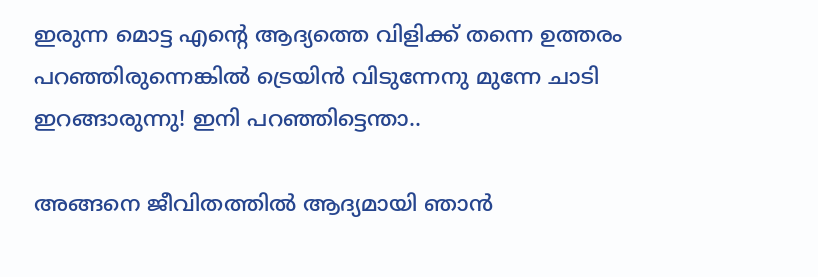ഇരുന്ന മൊട്ട എന്റെ ആദ്യത്തെ വിളിക്ക് തന്നെ ഉത്തരം പറഞ്ഞിരുന്നെങ്കില്‍ ട്രെയിന്‍ വിടുന്നേനു മുന്നേ ചാടി ഇറങ്ങാരുന്നു! ഇനി പറഞ്ഞിട്ടെന്താ..

അങ്ങനെ ജീവിതത്തില്‍ ആദ്യമായി ഞാന്‍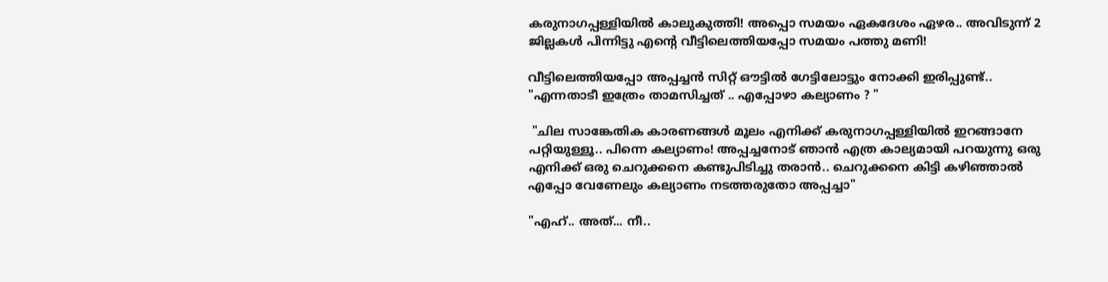കരുനാഗപ്പള്ളിയില്‍ കാലുകുത്തി! അപ്പൊ സമയം ഏകദേശം ഏഴര.. അവിടുന്ന് 2 ജില്ലകള്‍ പിന്നിട്ടു എന്റെ വീട്ടിലെത്തിയപ്പോ സമയം പത്തു മണി!

വീട്ടിലെത്തിയപ്പോ അപ്പച്ചന്‍ സിറ്റ് ഔട്ടില്‍ ഗേട്ടിലോട്ടും നോക്കി ഇരിപ്പുണ്ട്.. "എന്നതാടീ ഇത്രേം താമസിച്ചത് .. എപ്പോഴാ കല്യാണം ? "

 "ചില സാങ്കേതിക കാരണങ്ങള്‍ മൂലം എനിക്ക് കരുനാഗപ്പള്ളിയില്‍ ഇറങ്ങാനേ പറ്റിയുള്ളൂ.. പിന്നെ കല്യാണം! അപ്പച്ചനോട് ഞാന്‍ എത്ര കാല്യമായി പറയുന്നു ഒരു എനിക്ക് ഒരു ചെറുക്കനെ കണ്ടുപിടിച്ചു തരാന്‍.. ചെറുക്കനെ കിട്ടി കഴിഞ്ഞാല്‍ എപ്പോ വേണേലും കല്യാണം നടത്തരുതോ അപ്പച്ചാ"

"എഹ്.. അത്... നീ..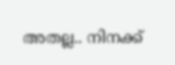അതല്ല.. നിനക്ക്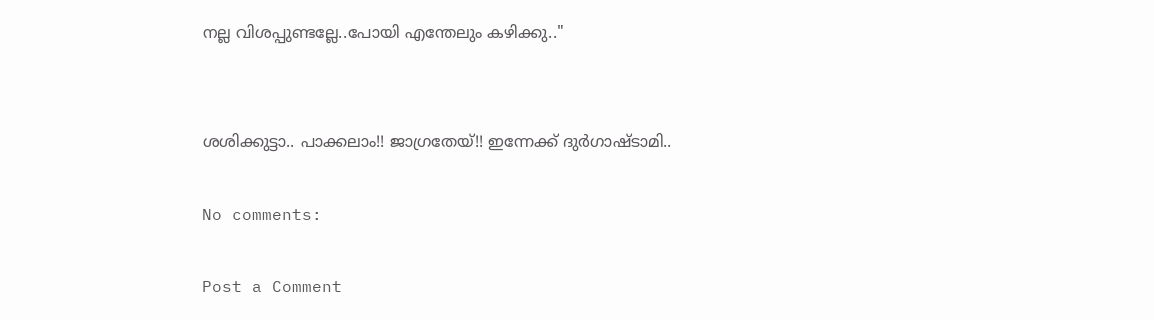നല്ല വിശപ്പുണ്ടല്ലേ..പോയി എന്തേലും കഴിക്കു.."


ശശിക്കുട്ടാ.. പാക്കലാം!! ജാഗ്രതേയ്!! ഇന്നേക്ക് ദുര്‍ഗാഷ്ടാമി..

No comments:

Post a Comment